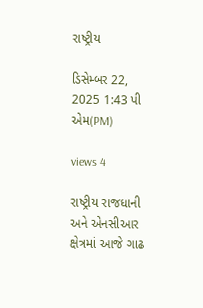રાષ્ટ્રીય

ડિસેમ્બર 22, 2025 1:43 પી એમ(PM)

views 4

રાષ્ટ્રીય રાજધાની અને એનસીઆર ક્ષેત્રમાં આજે ગાઢ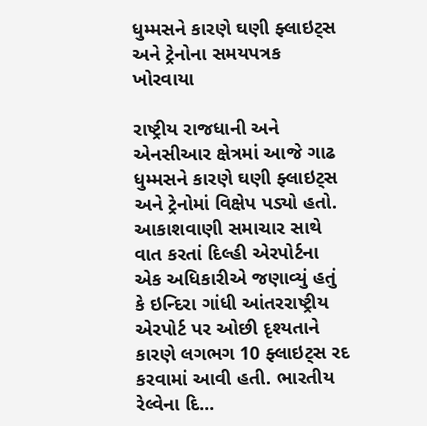ધુમ્મસને કારણે ઘણી ફ્લાઇટ્સ અને ટ્રેનોના સમયપત્રક ખોરવાયા

રાષ્ટ્રીય રાજધાની અને એનસીઆર ક્ષેત્રમાં આજે ગાઢ ધુમ્મસને કારણે ઘણી ફ્લાઇટ્સ અને ટ્રેનોમાં વિક્ષેપ પડ્યો હતો. આકાશવાણી સમાચાર સાથે વાત કરતાં દિલ્હી એરપોર્ટના એક અધિકારીએ જણાવ્યું હતું કે ઇન્દિરા ગાંધી આંતરરાષ્ટ્રીય એરપોર્ટ પર ઓછી દૃશ્યતાને કારણે લગભગ 10 ફ્લાઇટ્સ રદ કરવામાં આવી હતી. ભારતીય રેલ્વેના દિ...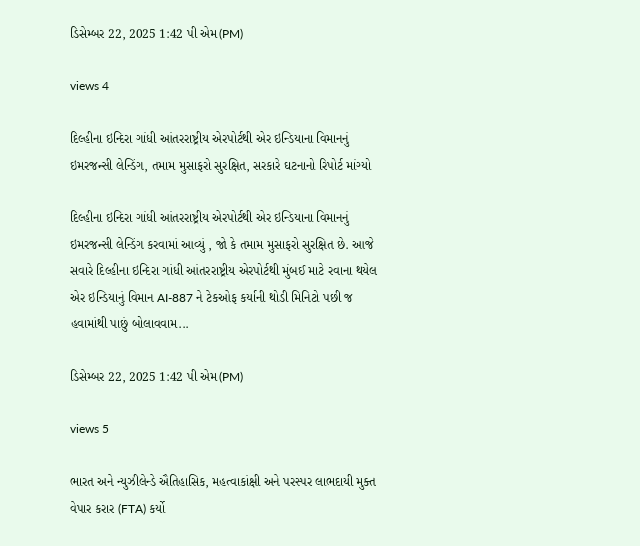ડિસેમ્બર 22, 2025 1:42 પી એમ(PM)

views 4

દિલ્હીના ઇન્દિરા ગાંધી આંતરરાષ્ટ્રીય એરપોર્ટથી એર ઇન્ડિયાના વિમાનનું ઇમરજન્સી લેન્ડિંગ, તમામ મુસાફરો સુરક્ષિત, સરકારે ઘટનાનો રિપોર્ટ માંગ્યો

દિલ્હીના ઇન્દિરા ગાંધી આંતરરાષ્ટ્રીય એરપોર્ટથી એર ઇન્ડિયાના વિમાનનું ઇમરજન્સી લેન્ડિંગ કરવામાં આવ્યું , જો કે તમામ મુસાફરો સુરક્ષિત છે. આજે સવારે દિલ્હીના ઇન્દિરા ગાંધી આંતરરાષ્ટ્રીય એરપોર્ટથી મુંબઈ માટે રવાના થયેલ એર ઇન્ડિયાનું વિમાન AI-887 ને ટેકઓફ કર્યાની થોડી મિનિટો પછી જ હવામાંથી પાછું બોલાવવામ...

ડિસેમ્બર 22, 2025 1:42 પી એમ(PM)

views 5

ભારત અને ન્યુઝીલેન્ડે ઐતિહાસિક, મહત્વાકાંક્ષી અને પરસ્પર લાભદાયી મુક્ત વેપાર કરાર (FTA) કર્યો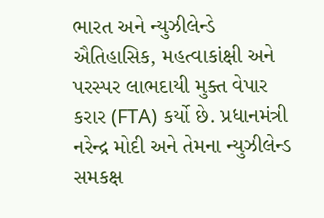ભારત અને ન્યુઝીલેન્ડે ઐતિહાસિક, મહત્વાકાંક્ષી અને પરસ્પર લાભદાયી મુક્ત વેપાર કરાર (FTA) કર્યો છે. પ્રધાનમંત્રી નરેન્દ્ર મોદી અને તેમના ન્યુઝીલેન્ડ સમકક્ષ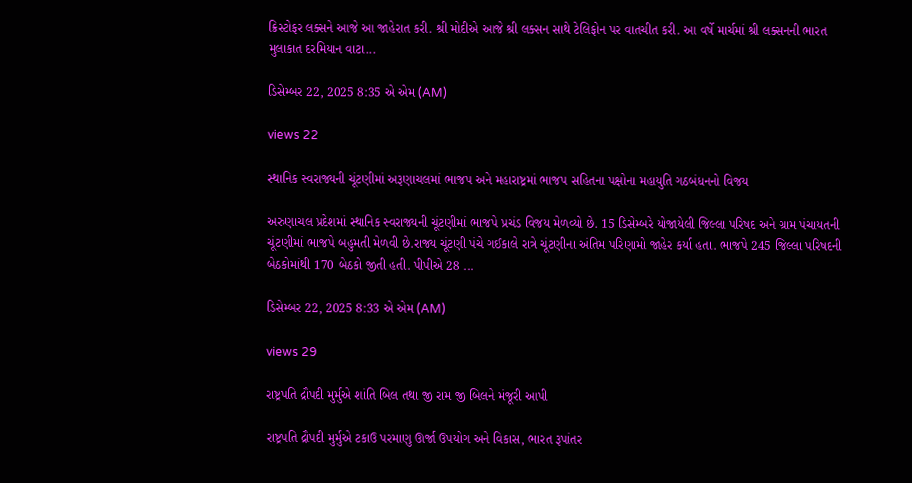ક્રિસ્ટોફર લક્સને આજે આ જાહેરાત કરી. શ્રી મોદીએ આજે શ્રી લક્સન સાથે ટેલિફોન પર વાતચીત કરી. આ વર્ષે માર્ચમાં શ્રી લક્સનની ભારત મુલાકાત દરમિયાન વાટા...

ડિસેમ્બર 22, 2025 8:35 એ એમ (AM)

views 22

સ્થાનિક સ્વરાજ્યની ચૂંટણીમાં અરૂણાચલમાં ભાજપ અને મહારાષ્ટ્રમાં ભાજપ સહિતના પક્ષોના મહાયુતિ ગઠબંધનનો વિજય

અરુણાચલ પ્રદેશમાં સ્થાનિક સ્વરાજ્યની ચૂંટણીમાં ભાજપે પ્રચંડ વિજય મેળવ્યો છે. 15 ડિસેમ્બરે યોજાયેલી જિલ્લા પરિષદ અને ગ્રામ પંચાયતની ચૂંટણીમાં ભાજપે બહુમતી મેળવી છે.રાજ્ય ચૂંટણી પંચે ગઈકાલે રાત્રે ચૂંટણીના અંતિમ પરિણામો જાહેર કર્યા હતા. ભાજપે 245 જિલ્લા પરિષદની બેઠકોમાંથી 170 બેઠકો જીતી હતી. પીપીએ 28 ...

ડિસેમ્બર 22, 2025 8:33 એ એમ (AM)

views 29

રાષ્ટ્રપતિ દ્રૌપદી મુર્મુએ શાંતિ બિલ તથા જી રામ જી બિલને મંજૂરી આપી

રાષ્ટ્રપતિ દ્રૌપદી મુર્મુએ ટકાઉ પરમાણુ ઊર્જા ઉપયોગ અને વિકાસ, ભારત રૂપાંતર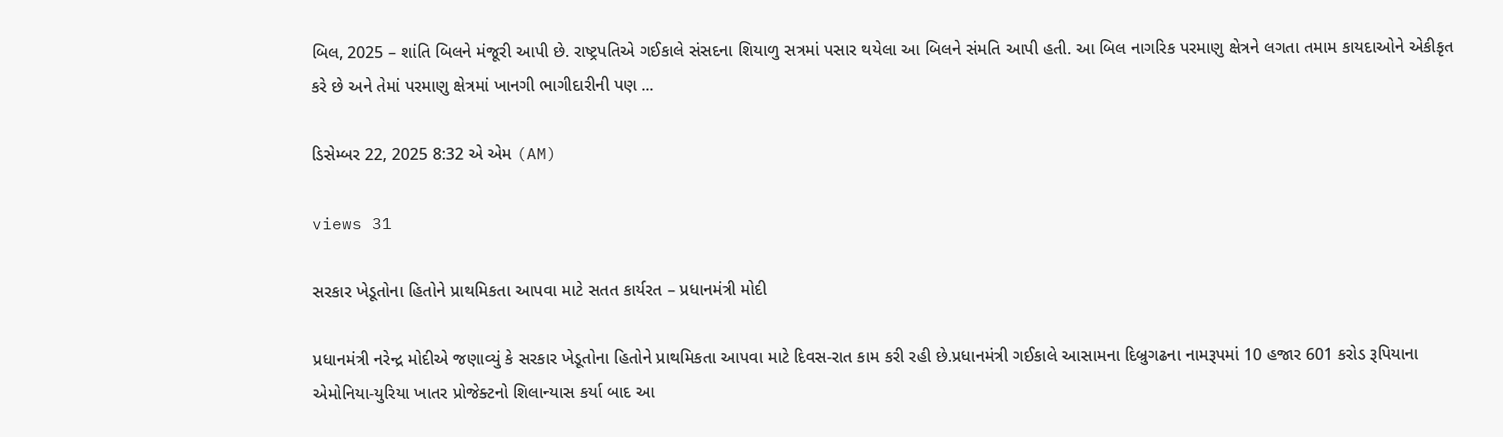બિલ, 2025 – શાંતિ બિલને મંજૂરી આપી છે. રાષ્ટ્રપતિએ ગઈકાલે સંસદના શિયાળુ સત્રમાં પસાર થયેલા આ બિલને સંમતિ આપી હતી. આ બિલ નાગરિક પરમાણુ ક્ષેત્રને લગતા તમામ કાયદાઓને એકીકૃત કરે છે અને તેમાં પરમાણુ ક્ષેત્રમાં ખાનગી ભાગીદારીની પણ ...

ડિસેમ્બર 22, 2025 8:32 એ એમ (AM)

views 31

સરકાર ખેડૂતોના હિતોને પ્રાથમિકતા આપવા માટે સતત કાર્યરત – પ્રધાનમંત્રી મોદી

પ્રધાનમંત્રી નરેન્દ્ર મોદીએ જણાવ્યું કે સરકાર ખેડૂતોના હિતોને પ્રાથમિકતા આપવા માટે દિવસ-રાત કામ કરી રહી છે.પ્રધાનમંત્રી ગઈકાલે આસામના દિબ્રુગઢના નામરૂપમાં 10 હજાર 601 કરોડ રૂપિયાના એમોનિયા-યુરિયા ખાતર પ્રોજેક્ટનો શિલાન્યાસ કર્યા બાદ આ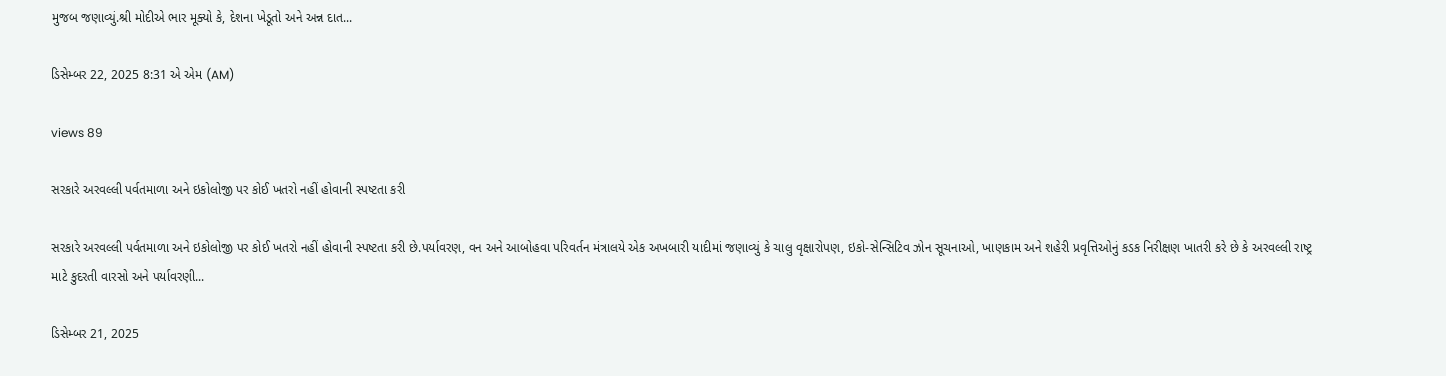મુજબ જણાવ્યું.શ્રી મોદીએ ભાર મૂક્યો કે, દેશના ખેડૂતો અને અન્ન દાત...

ડિસેમ્બર 22, 2025 8:31 એ એમ (AM)

views 89

સરકારે અરવલ્લી પર્વતમાળા અને ઇકોલોજી પર કોઈ ખતરો નહીં હોવાની સ્પષ્ટતા કરી

સરકારે અરવલ્લી પર્વતમાળા અને ઇકોલોજી પર કોઈ ખતરો નહીં હોવાની સ્પષ્ટતા કરી છે.પર્યાવરણ, વન અને આબોહવા પરિવર્તન મંત્રાલયે એક અખબારી યાદીમાં જણાવ્યું કે ચાલુ વૃક્ષારોપણ, ઇકો-સેન્સિટિવ ઝોન સૂચનાઓ, ખાણકામ અને શહેરી પ્રવૃત્તિઓનું કડક નિરીક્ષણ ખાતરી કરે છે કે અરવલ્લી રાષ્ટ્ર માટે કુદરતી વારસો અને પર્યાવરણી...

ડિસેમ્બર 21, 2025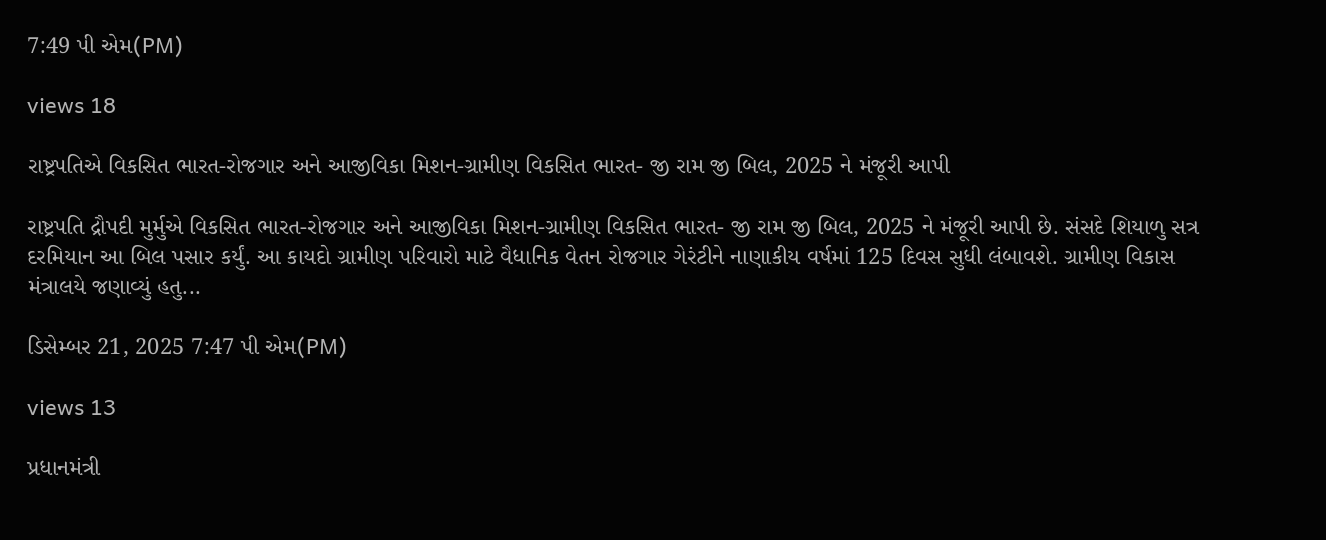7:49 પી એમ(PM)

views 18

રાષ્ટ્રપતિએ વિકસિત ભારત-રોજગાર અને આજીવિકા મિશન-ગ્રામીણ વિકસિત ભારત- જી રામ જી બિલ, 2025 ને મંજૂરી આપી

રાષ્ટ્રપતિ દ્રૌપદી મુર્મુએ વિકસિત ભારત-રોજગાર અને આજીવિકા મિશન-ગ્રામીણ વિકસિત ભારત- જી રામ જી બિલ, 2025 ને મંજૂરી આપી છે. સંસદે શિયાળુ સત્ર દરમિયાન આ બિલ પસાર કર્યું. આ કાયદો ગ્રામીણ પરિવારો માટે વૈધાનિક વેતન રોજગાર ગેરંટીને નાણાકીય વર્ષમાં 125 દિવસ સુધી લંબાવશે. ગ્રામીણ વિકાસ મંત્રાલયે જણાવ્યું હતુ...

ડિસેમ્બર 21, 2025 7:47 પી એમ(PM)

views 13

પ્રધાનમંત્રી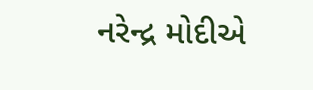નરેન્દ્ર મોદીએ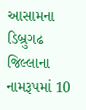આસામના ડિબ્રુગઢ જિલ્લાના નામરૂપમાં 10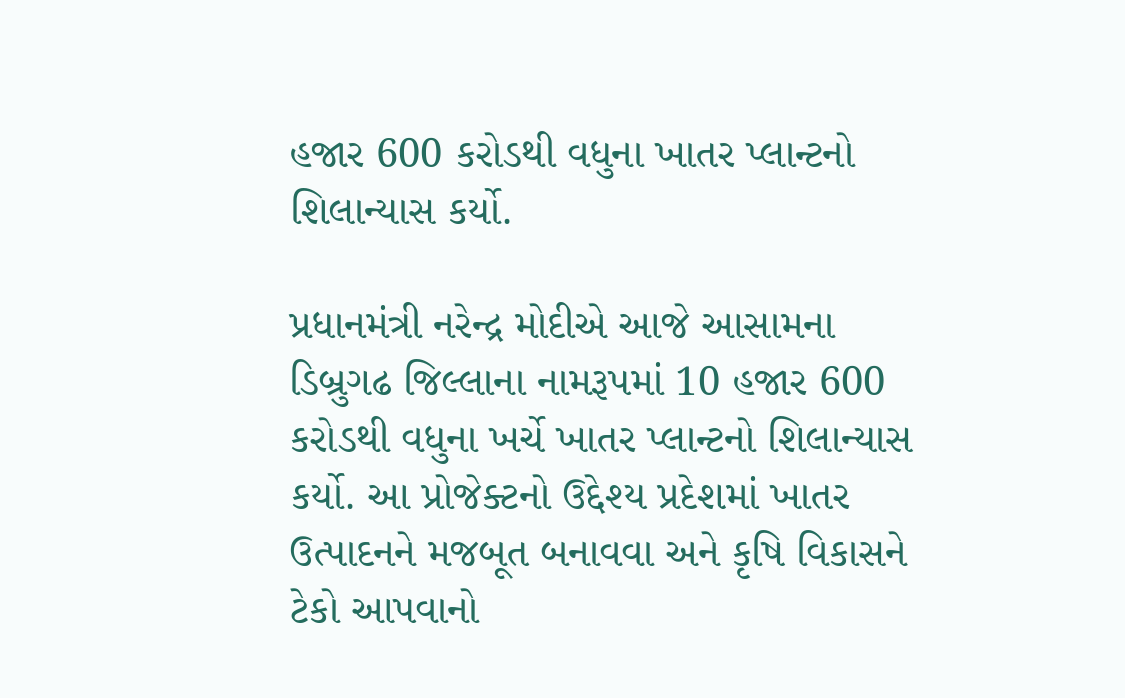હજાર 600 કરોડથી વધુના ખાતર પ્લાન્ટનો શિલાન્યાસ કર્યો.

પ્રધાનમંત્રી નરેન્દ્ર મોદીએ આજે આસામના ડિબ્રુગઢ જિલ્લાના નામરૂપમાં 10 હજાર 600 કરોડથી વધુના ખર્ચે ખાતર પ્લાન્ટનો શિલાન્યાસ કર્યો. આ પ્રોજેક્ટનો ઉદ્દેશ્ય પ્રદેશમાં ખાતર ઉત્પાદનને મજબૂત બનાવવા અને કૃષિ વિકાસને ટેકો આપવાનો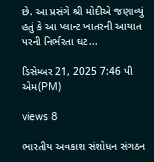છે. આ પ્રસંગે શ્રી મોદીએ જણાવ્યું હતું કે આ પ્લાન્ટ ખાતરની આયાત પરની નિર્ભરતા ઘટ...

ડિસેમ્બર 21, 2025 7:46 પી એમ(PM)

views 8

ભારતીય અવકાશ સંશોધન સંગઠન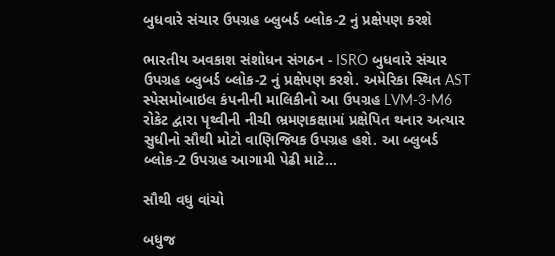બુધવારે સંચાર ઉપગ્રહ બ્લુબર્ડ બ્લોક-2 નું પ્રક્ષેપણ કરશે

ભારતીય અવકાશ સંશોધન સંગઠન - ISRO બુધવારે સંચાર ઉપગ્રહ બ્લુબર્ડ બ્લોક-2 નું પ્રક્ષેપણ કરશે. અમેરિકા સ્થિત AST સ્પેસમોબાઇલ કંપનીની માલિકીનો આ ઉપગ્રહ LVM-3-M6 રોકેટ દ્વારા પૃથ્વીની નીચી ભ્રમણકક્ષામાં પ્રક્ષેપિત થનાર અત્યાર સુધીનો સૌથી મોટો વાણિજ્યિક ઉપગ્રહ હશે. આ બ્લુબર્ડ બ્લોક-2 ઉપગ્રહ આગામી પેઢી માટે...

સૌથી વધુ વાંચો

બધુજ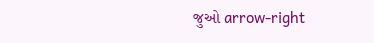જુઓ arrow-right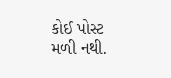કોઈ પોસ્ટ મળી નથી.